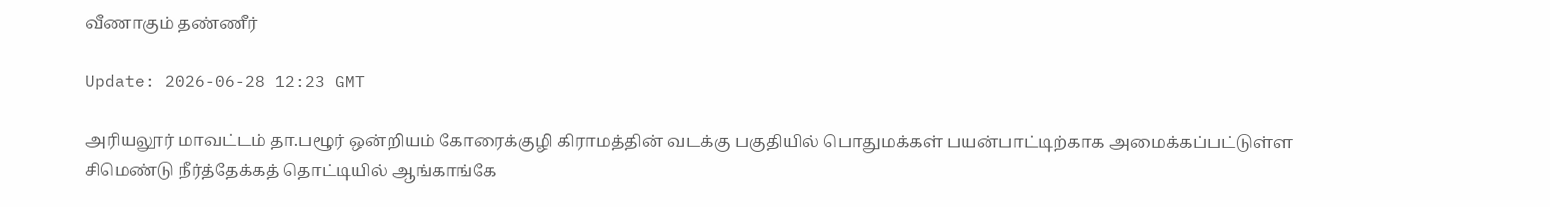வீணாகும் தண்ணீர்

Update: 2026-06-28 12:23 GMT

அரியலூர் மாவட்டம் தா.பழூர் ஒன்றியம் கோரைக்குழி கிராமத்தின் வடக்கு பகுதியில் பொதுமக்கள் பயன்பாட்டிற்காக அமைக்கப்பட்டுள்ள சிமெண்டு நீர்த்தேக்கத் தொட்டியில் ஆங்காங்கே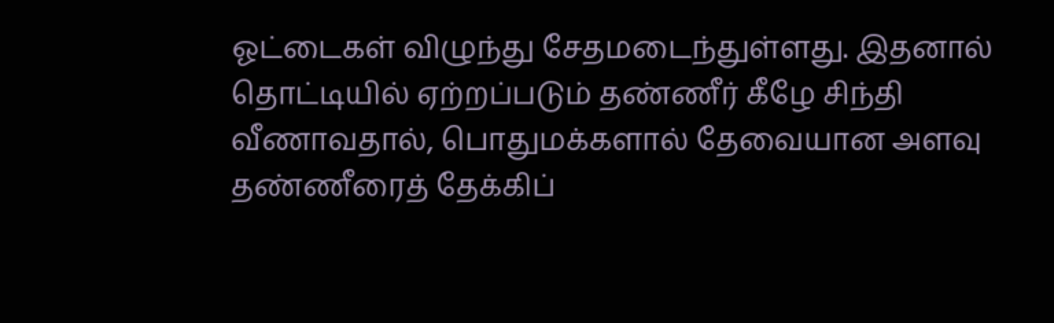ஓட்டைகள் விழுந்து சேதமடைந்துள்ளது. இதனால் தொட்டியில் ஏற்றப்படும் தண்ணீர் கீழே சிந்தி வீணாவதால், பொதுமக்களால் தேவையான அளவு தண்ணீரைத் தேக்கிப்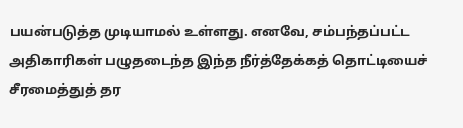பயன்படுத்த முடியாமல் உள்ளது. எனவே, சம்பந்தப்பட்ட அதிகாரிகள் பழுதடைந்த இந்த நீர்த்தேக்கத் தொட்டியைச் சீரமைத்துத் தர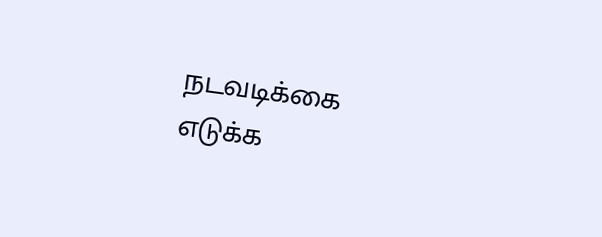நடவடிக்கை எடுக்க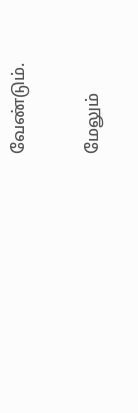வேண்டும்.

மேலும்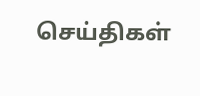செய்திகள்